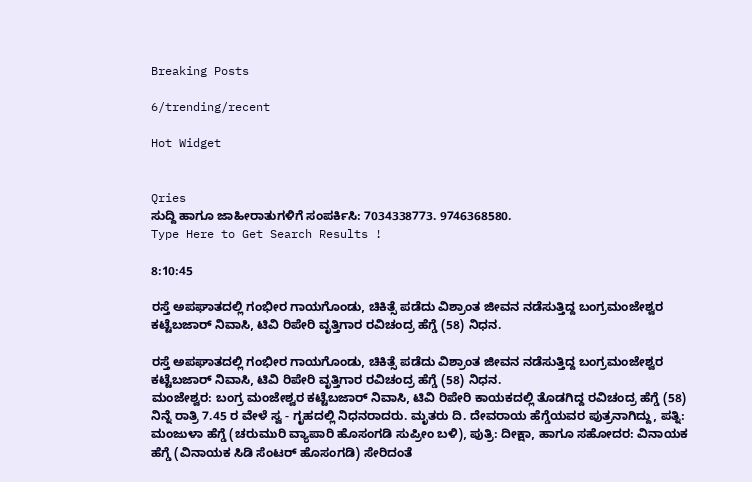Breaking Posts

6/trending/recent

Hot Widget


Qries
ಸುದ್ದಿ ಹಾಗೂ ಜಾಹೀರಾತುಗಳಿಗೆ ಸಂಪರ್ಕಿಸಿ: 7034338773. 9746368580.
Type Here to Get Search Results !

8:10:45

ರಸ್ತೆ ಅಪಘಾತದಲ್ಲಿ ಗಂಭೀರ ಗಾಯಗೊಂಡು, ಚಿಕಿತ್ಸೆ ಪಡೆದು ವಿಶ್ರಾಂತ ಜೀವನ ನಡೆಸುತ್ತಿದ್ದ ಬಂಗ್ರಮಂಜೇಶ್ವರ ಕಟ್ಟೆಬಜಾರ್ ನಿವಾಸಿ, ಟಿವಿ ರಿಪೇರಿ ವೃತ್ತಿಗಾರ ರವಿಚಂದ್ರ ಹೆಗ್ಡೆ (58) ನಿಧನ.

ರಸ್ತೆ ಅಪಘಾತದಲ್ಲಿ ಗಂಭೀರ ಗಾಯಗೊಂಡು, ಚಿಕಿತ್ಸೆ ಪಡೆದು ವಿಶ್ರಾಂತ ಜೀವನ ನಡೆಸುತ್ತಿದ್ದ ಬಂಗ್ರಮಂಜೇಶ್ವರ ಕಟ್ಟೆಬಜಾರ್ ನಿವಾಸಿ, ಟಿವಿ ರಿಪೇರಿ ವೃತ್ತಿಗಾರ ರವಿಚಂದ್ರ ಹೆಗ್ಡೆ (58) ನಿಧನ.
ಮಂಜೇಶ್ವರ: ಬಂಗ್ರ ಮಂಜೇಶ್ವರ ಕಟ್ಟೆಬಜಾರ್ ನಿವಾಸಿ, ಟಿವಿ ರಿಪೇರಿ ಕಾಯಕದಲ್ಲಿ ತೊಡಗಿದ್ದ ರವಿಚಂದ್ರ ಹೆಗ್ಡೆ (58) ನಿನ್ನೆ ರಾತ್ರಿ 7.45 ರ ವೇಳೆ ಸ್ವ - ಗೃಹದಲ್ಲಿ ನಿಧನರಾದರು. ಮೃತರು ದಿ. ದೇವರಾಯ ಹೆಗ್ಡೆಯವರ ಪುತ್ರನಾಗಿದ್ದು, ಪತ್ನಿ: ಮಂಜುಳಾ ಹೆಗ್ಡೆ (ಚರುಮುರಿ ವ್ಯಾಪಾರಿ ಹೊಸಂಗಡಿ ಸುಪ್ರೀಂ ಬಳಿ), ಪುತ್ರಿ: ದೀಕ್ಷಾ, ಹಾಗೂ ಸಹೋದರ: ವಿನಾಯಕ ಹೆಗ್ಡೆ (ವಿನಾಯಕ ಸಿಡಿ ಸೆಂಟರ್ ಹೊಸಂಗಡಿ) ಸೇರಿದಂತೆ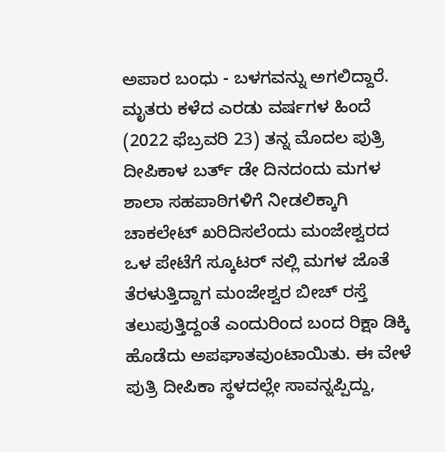ಅಪಾರ ಬಂಧು - ಬಳಗವನ್ನು ಅಗಲಿದ್ದಾರೆ. ಮೃತರು ಕಳೆದ ಎರಡು ವರ್ಷಗಳ ಹಿಂದೆ (2022 ಫೆಬ್ರವರಿ 23) ತನ್ನ ಮೊದಲ ಪುತ್ರಿ ದೀಪಿಕಾಳ ಬರ್ತ್ ಡೇ ದಿನದಂದು ಮಗಳ ಶಾಲಾ ಸಹಪಾಠಿಗಳಿಗೆ ನೀಡಲಿಕ್ಕಾಗಿ ಚಾಕಲೇಟ್ ಖರಿದಿಸಲೆಂದು ಮಂಜೇಶ್ವರದ ಒಳ ಪೇಟೆಗೆ ಸ್ಕೂಟರ್ ನಲ್ಲಿ ಮಗಳ ಜೊತೆ ತೆರಳುತ್ತಿದ್ದಾಗ ಮಂಜೇಶ್ವರ ಬೀಚ್ ರಸ್ತೆ ತಲುಪುತ್ತಿದ್ದಂತೆ ಎಂದುರಿಂದ ಬಂದ ರಿಕ್ಷಾ ಡಿಕ್ಕಿ ಹೊಡೆದು ಅಪಘಾತವುಂಟಾಯಿತು. ಈ ವೇಳೆ ಪುತ್ರಿ ದೀಪಿಕಾ ಸ್ಥಳದಲ್ಲೇ ಸಾವನ್ನಪ್ಪಿದ್ದು,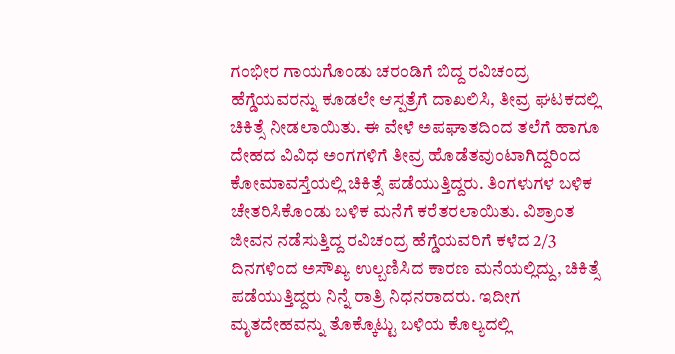ಗಂಭೀರ ಗಾಯಗೊಂಡು ಚರಂಡಿಗೆ ಬಿದ್ದ ರವಿಚಂದ್ರ ಹೆಗ್ಡೆಯವರನ್ನು ಕೂಡಲೇ ಆಸ್ಪತ್ರೆಗೆ ದಾಖಲಿಸಿ, ತೀವ್ರ ಘಟಕದಲ್ಲಿ ಚಿಕಿತ್ಸೆ ನೀಡಲಾಯಿತು. ಈ ವೇಳೆ ಅಪಘಾತದಿಂದ ತಲೆಗೆ ಹಾಗೂ ದೇಹದ ವಿವಿಧ ಅಂಗಗಳಿಗೆ ತೀವ್ರ ಹೊಡೆತವುಂಟಾಗಿದ್ದರಿಂದ ಕೋಮಾವಸ್ತೆಯಲ್ಲಿ ಚಿಕಿತ್ಸೆ ಪಡೆಯುತ್ತಿದ್ದರು. ತಿಂಗಳುಗಳ ಬಳಿಕ ಚೇತರಿಸಿಕೊಂಡು ಬಳಿಕ ಮನೆಗೆ ಕರೆತರಲಾಯಿತು. ವಿಶ್ರಾಂತ ಜೀವನ ನಡೆಸುತ್ತಿದ್ದ ರವಿಚಂದ್ರ ಹೆಗ್ಡೆಯವರಿಗೆ ಕಳೆದ 2/3 ದಿನಗಳಿಂದ ಅಸೌಖ್ಯ ಉಲ್ಬಣಿಸಿದ ಕಾರಣ ಮನೆಯಲ್ಲಿದ್ದು, ಚಿಕಿತ್ಸೆ ಪಡೆಯುತ್ತಿದ್ದರು ನಿನ್ನೆ ರಾತ್ರಿ ನಿಧನರಾದರು. ಇದೀಗ ಮೃತದೇಹವನ್ನು ತೊಕ್ಕೊಟ್ಟು ಬಳಿಯ ಕೊಲ್ಯದಲ್ಲಿ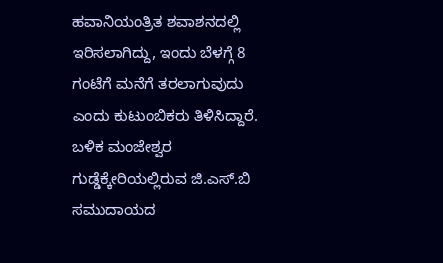ಹವಾನಿಯಂತ್ರಿತ ಶವಾಶನದಲ್ಲಿ ಇರಿಸಲಾಗಿದ್ದು, ಇಂದು ಬೆಳಗ್ಗೆ 8 ಗಂಟೆಗೆ ಮನೆಗೆ ತರಲಾಗುವುದು ಎಂದು ಕುಟುಂಬಿಕರು ತಿಳಿಸಿದ್ದಾರೆ. ಬಳಿಕ ಮಂಜೇಶ್ವರ ಗುಡ್ಡೆಕ್ಕೇರಿಯಲ್ಲಿರುವ ಜಿ.ಎಸ್.ಬಿ ಸಮುದಾಯದ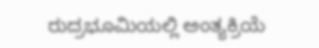ರುದ್ರಭೂಮಿಯಲ್ಲಿ ಅಂತ್ಯಕ್ರಿಯೆ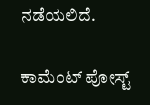ನಡೆಯಲಿದೆ.

ಕಾಮೆಂಟ್‌‌ ಪೋಸ್ಟ್‌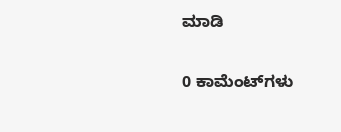ಮಾಡಿ

0 ಕಾಮೆಂಟ್‌ಗಳು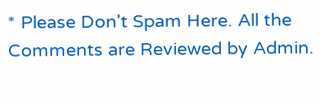* Please Don't Spam Here. All the Comments are Reviewed by Admin.